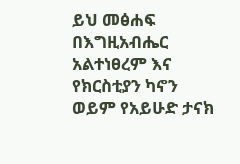ይህ መፅሐፍ በእግዚአብሔር አልተነፀረም እና የክርስቲያን ካኖን ወይም የአይሁድ ታናክ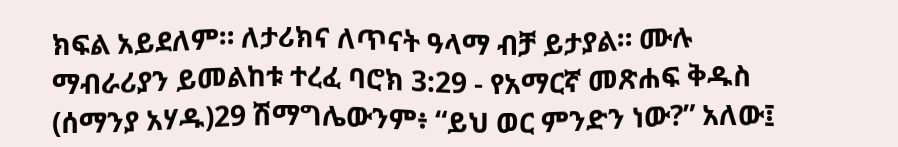ክፍል አይደለም። ለታሪክና ለጥናት ዓላማ ብቻ ይታያል። ሙሉ ማብራሪያን ይመልከቱ ተረፈ ባሮክ 3:29 - የአማርኛ መጽሐፍ ቅዱስ (ሰማንያ አሃዱ)29 ሽማግሌውንም፥ “ይህ ወር ምንድን ነው?” አለው፤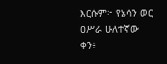እርሱም፦ የኔሳን ወር ዐሥራ ሁለተኛው ቀን፥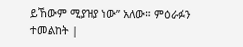ይኸውም ሚያዝያ ነው” አለው። ምዕራፉን ተመልከት |